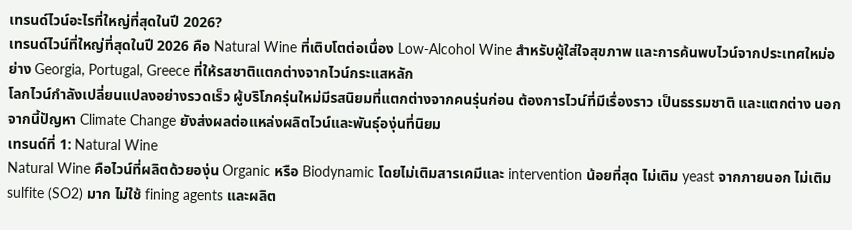เทรนด์ไวน์อะไรที่ใหญ่ที่สุดในปี 2026?
เทรนด์ไวน์ที่ใหญ่ที่สุดในปี 2026 คือ Natural Wine ที่เติบโตต่อเนื่อง Low-Alcohol Wine สำหรับผู้ใส่ใจสุขภาพ และการค้นพบไวน์จากประเทศใหม่อย่าง Georgia, Portugal, Greece ที่ให้รสชาติแตกต่างจากไวน์กระแสหลัก
โลกไวน์กำลังเปลี่ยนแปลงอย่างรวดเร็ว ผู้บริโภครุ่นใหม่มีรสนิยมที่แตกต่างจากคนรุ่นก่อน ต้องการไวน์ที่มีเรื่องราว เป็นธรรมชาติ และแตกต่าง นอกจากนี้ปัญหา Climate Change ยังส่งผลต่อแหล่งผลิตไวน์และพันธุ์องุ่นที่นิยม
เทรนด์ที่ 1: Natural Wine
Natural Wine คือไวน์ที่ผลิตด้วยองุ่น Organic หรือ Biodynamic โดยไม่เติมสารเคมีและ intervention น้อยที่สุด ไม่เติม yeast จากภายนอก ไม่เติม sulfite (SO2) มาก ไม่ใช้ fining agents และผลิต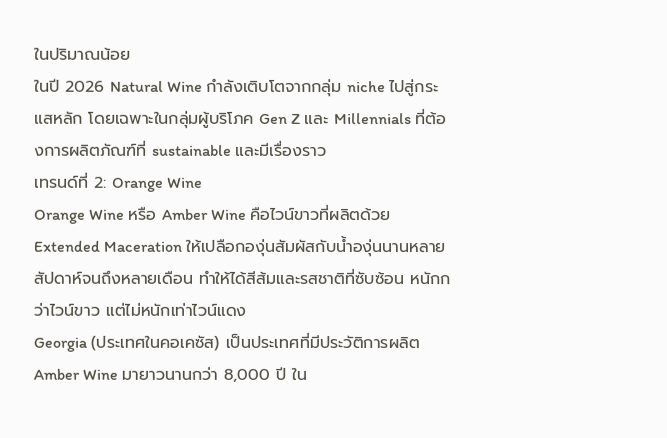ในปริมาณน้อย
ในปี 2026 Natural Wine กำลังเติบโตจากกลุ่ม niche ไปสู่กระแสหลัก โดยเฉพาะในกลุ่มผู้บริโภค Gen Z และ Millennials ที่ต้องการผลิตภัณฑ์ที่ sustainable และมีเรื่องราว
เทรนด์ที่ 2: Orange Wine
Orange Wine หรือ Amber Wine คือไวน์ขาวที่ผลิตด้วย Extended Maceration ให้เปลือกองุ่นสัมผัสกับน้ำองุ่นนานหลายสัปดาห์จนถึงหลายเดือน ทำให้ได้สีส้มและรสชาติที่ซับซ้อน หนักกว่าไวน์ขาว แต่ไม่หนักเท่าไวน์แดง
Georgia (ประเทศในคอเคซัส) เป็นประเทศที่มีประวัติการผลิต Amber Wine มายาวนานกว่า 8,000 ปี ใน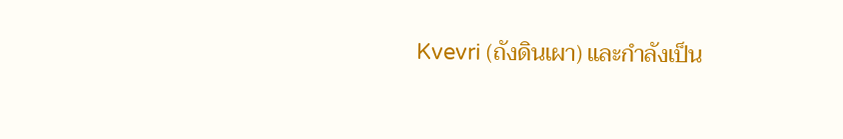Kvevri (ถังดินเผา) และกำลังเป็น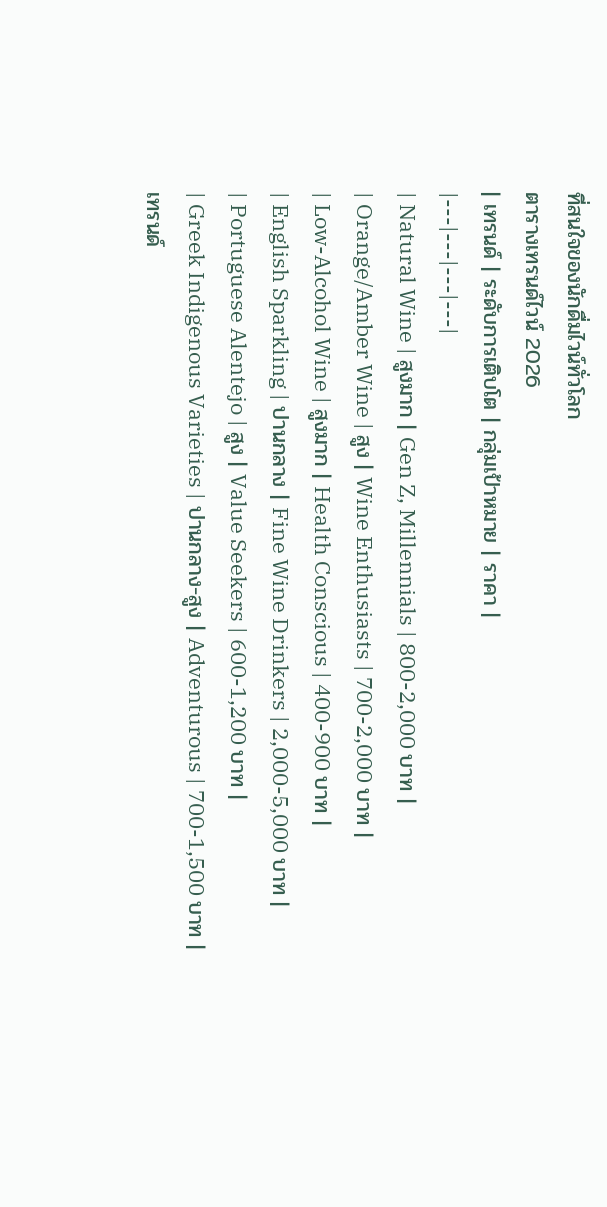ที่สนใจของนักดื่มไวน์ทั่วโลก
ตารางเทรนด์ไวน์ 2026
| เทรนด์ | ระดับการเติบโต | กลุ่มเป้าหมาย | ราคา |
|---|---|---|---|
| Natural Wine | สูงมาก | Gen Z, Millennials | 800-2,000 บาท |
| Orange/Amber Wine | สูง | Wine Enthusiasts | 700-2,000 บาท |
| Low-Alcohol Wine | สูงมาก | Health Conscious | 400-900 บาท |
| English Sparkling | ปานกลาง | Fine Wine Drinkers | 2,000-5,000 บาท |
| Portuguese Alentejo | สูง | Value Seekers | 600-1,200 บาท |
| Greek Indigenous Varieties | ปานกลาง-สูง | Adventurous | 700-1,500 บาท |
เทรนด์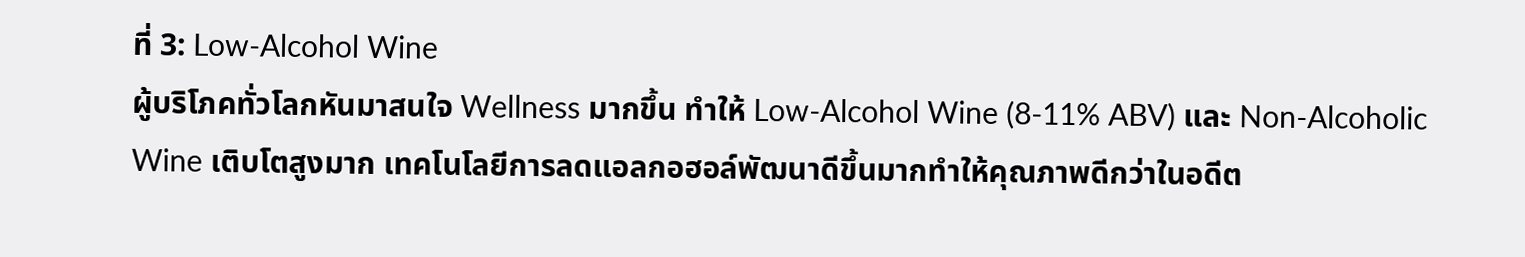ที่ 3: Low-Alcohol Wine
ผู้บริโภคทั่วโลกหันมาสนใจ Wellness มากขึ้น ทำให้ Low-Alcohol Wine (8-11% ABV) และ Non-Alcoholic Wine เติบโตสูงมาก เทคโนโลยีการลดแอลกอฮอล์พัฒนาดีขึ้นมากทำให้คุณภาพดีกว่าในอดีต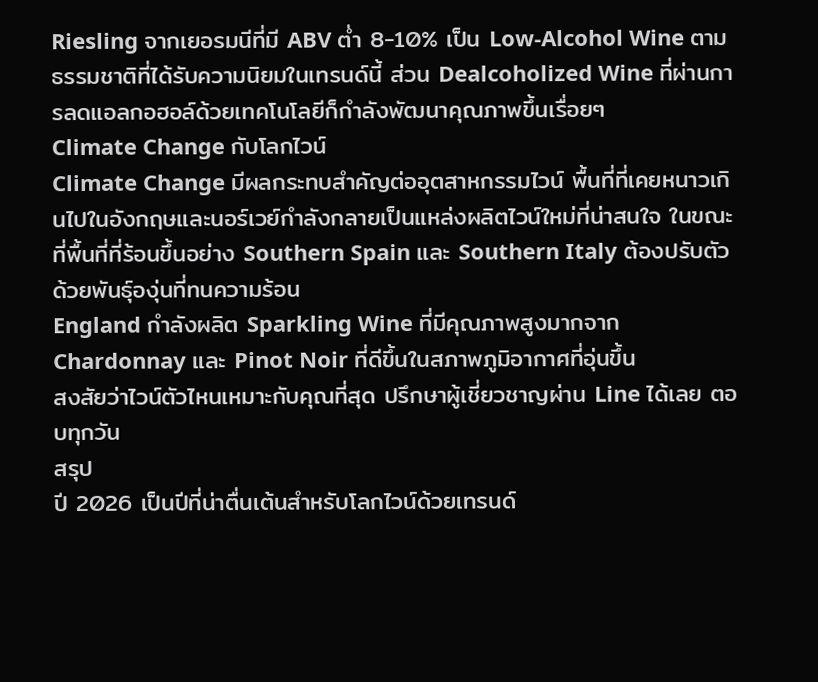Riesling จากเยอรมนีที่มี ABV ต่ำ 8-10% เป็น Low-Alcohol Wine ตามธรรมชาติที่ได้รับความนิยมในเทรนด์นี้ ส่วน Dealcoholized Wine ที่ผ่านการลดแอลกอฮอล์ด้วยเทคโนโลยีก็กำลังพัฒนาคุณภาพขึ้นเรื่อยๆ
Climate Change กับโลกไวน์
Climate Change มีผลกระทบสำคัญต่ออุตสาหกรรมไวน์ พื้นที่ที่เคยหนาวเกินไปในอังกฤษและนอร์เวย์กำลังกลายเป็นแหล่งผลิตไวน์ใหม่ที่น่าสนใจ ในขณะที่พื้นที่ที่ร้อนขึ้นอย่าง Southern Spain และ Southern Italy ต้องปรับตัวด้วยพันธุ์องุ่นที่ทนความร้อน
England กำลังผลิต Sparkling Wine ที่มีคุณภาพสูงมากจาก Chardonnay และ Pinot Noir ที่ดีขึ้นในสภาพภูมิอากาศที่อุ่นขึ้น
สงสัยว่าไวน์ตัวไหนเหมาะกับคุณที่สุด ปรึกษาผู้เชี่ยวชาญผ่าน Line ได้เลย ตอบทุกวัน
สรุป
ปี 2026 เป็นปีที่น่าตื่นเต้นสำหรับโลกไวน์ด้วยเทรนด์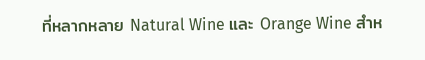ที่หลากหลาย Natural Wine และ Orange Wine สำห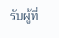รับผู้ที่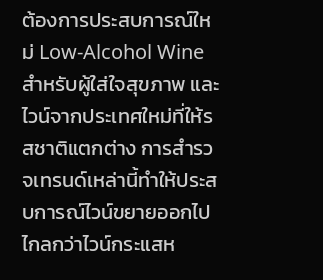ต้องการประสบการณ์ใหม่ Low-Alcohol Wine สำหรับผู้ใส่ใจสุขภาพ และไวน์จากประเทศใหม่ที่ให้รสชาติแตกต่าง การสำรวจเทรนด์เหล่านี้ทำให้ประสบการณ์ไวน์ขยายออกไปไกลกว่าไวน์กระแสห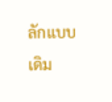ลักแบบเดิม